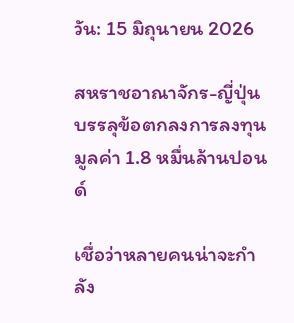วัน: 15 มิถุนายน 2026

สหราชอาณาจักร-ญี่ปุ่น บรรลุข้อตกลงการลงทุนมูลค่า 1.8 หมื่นล้านปอนด์

เชื่อว่าหลายคนน่าจะกำลัง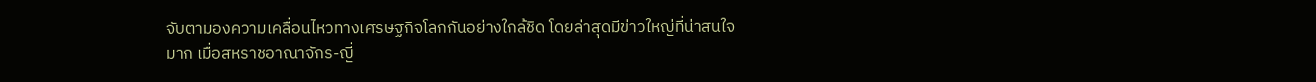จับตามองความเคลื่อนไหวทางเศรษฐกิจโลกกันอย่างใกล้ชิด โดยล่าสุดมีข่าวใหญ่ที่น่าสนใจมาก เมื่อสหราชอาณาจักร-ญี่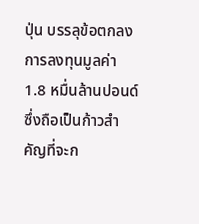ปุ่น บรรลุข้อตกลงการลงทุนมูลค่า 1.8 หมื่นล้านปอนด์ ซึ่งถือเป็นก้าวสำคัญที่จะก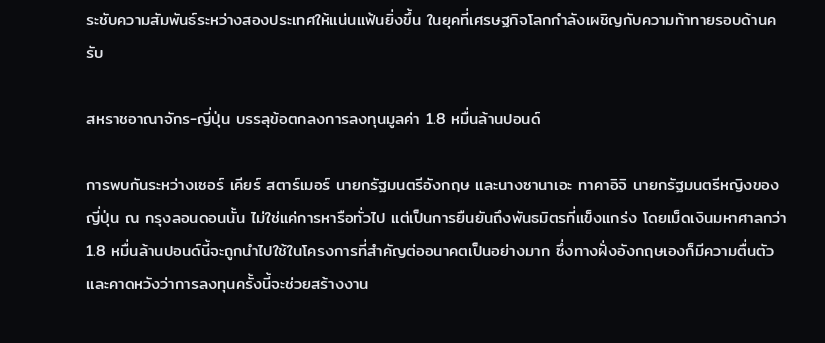ระชับความสัมพันธ์ระหว่างสองประเทศให้แน่นแฟ้นยิ่งขึ้น ในยุคที่เศรษฐกิจโลกกำลังเผชิญกับความท้าทายรอบด้านครับ

สหราชอาณาจักร-ญี่ปุ่น บรรลุข้อตกลงการลงทุนมูลค่า 1.8 หมื่นล้านปอนด์

การพบกันระหว่างเซอร์ เคียร์ สตาร์เมอร์ นายกรัฐมนตรีอังกฤษ และนางซานาเอะ ทาคาอิจิ นายกรัฐมนตรีหญิงของญี่ปุ่น ณ กรุงลอนดอนนั้น ไม่ใช่แค่การหารือทั่วไป แต่เป็นการยืนยันถึงพันธมิตรที่แข็งแกร่ง โดยเม็ดเงินมหาศาลกว่า 1.8 หมื่นล้านปอนด์นี้จะถูกนำไปใช้ในโครงการที่สำคัญต่ออนาคตเป็นอย่างมาก ซึ่งทางฝั่งอังกฤษเองก็มีความตื่นตัวและคาดหวังว่าการลงทุนครั้งนี้จะช่วยสร้างงาน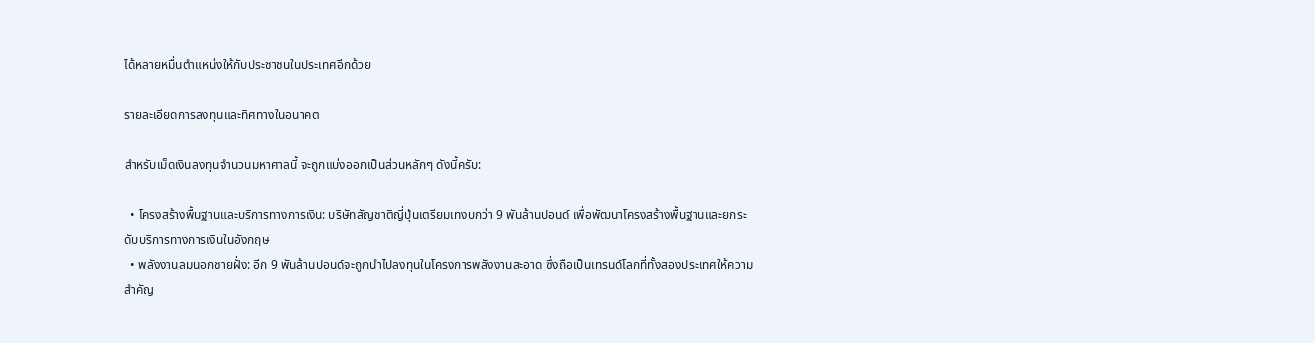ได้หลายหมื่นตำแหน่งให้กับประชาชนในประเทศอีกด้วย

รายละเอียดการลงทุนและทิศทางในอนาคต

สำหรับเม็ดเงินลงทุนจำนวนมหาศาลนี้ จะถูกแบ่งออกเป็นส่วนหลักๆ ดังนี้ครับ:

  • โครงสร้างพื้นฐานและบริการทางการเงิน: บริษัทสัญชาติญี่ปุ่นเตรียมเทงบกว่า 9 พันล้านปอนด์ เพื่อพัฒนาโครงสร้างพื้นฐานและยกระดับบริการทางการเงินในอังกฤษ
  • พลังงานลมนอกชายฝั่ง: อีก 9 พันล้านปอนด์จะถูกนำไปลงทุนในโครงการพลังงานสะอาด ซึ่งถือเป็นเทรนด์โลกที่ทั้งสองประเทศให้ความสำคัญ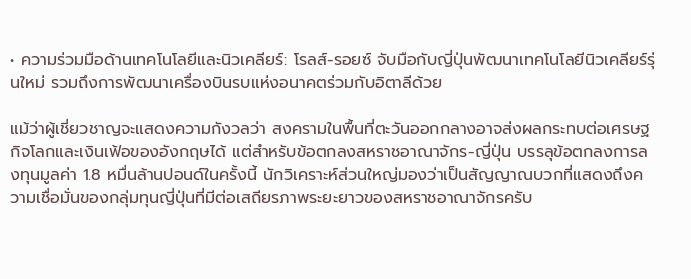• ความร่วมมือด้านเทคโนโลยีและนิวเคลียร์: โรลส์-รอยซ์ จับมือกับญี่ปุ่นพัฒนาเทคโนโลยีนิวเคลียร์รุ่นใหม่ รวมถึงการพัฒนาเครื่องบินรบแห่งอนาคตร่วมกับอิตาลีด้วย

แม้ว่าผู้เชี่ยวชาญจะแสดงความกังวลว่า สงครามในพื้นที่ตะวันออกกลางอาจส่งผลกระทบต่อเศรษฐกิจโลกและเงินเฟ้อของอังกฤษได้ แต่สำหรับข้อตกลงสหราชอาณาจักร-ญี่ปุ่น บรรลุข้อตกลงการลงทุนมูลค่า 1.8 หมื่นล้านปอนด์ในครั้งนี้ นักวิเคราะห์ส่วนใหญ่มองว่าเป็นสัญญาณบวกที่แสดงถึงความเชื่อมั่นของกลุ่มทุนญี่ปุ่นที่มีต่อเสถียรภาพระยะยาวของสหราชอาณาจักรครับ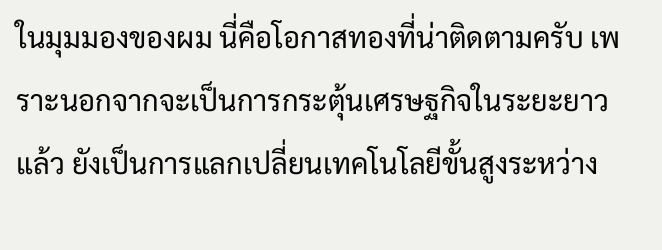ในมุมมองของผม นี่คือโอกาสทองที่น่าติดตามครับ เพราะนอกจากจะเป็นการกระตุ้นเศรษฐกิจในระยะยาวแล้ว ยังเป็นการแลกเปลี่ยนเทคโนโลยีขั้นสูงระหว่าง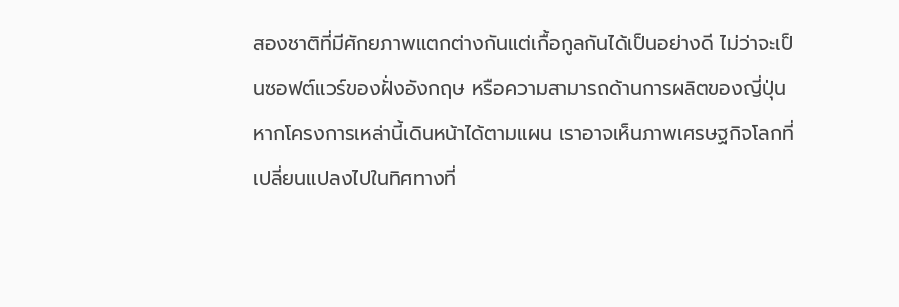สองชาติที่มีศักยภาพแตกต่างกันแต่เกื้อกูลกันได้เป็นอย่างดี ไม่ว่าจะเป็นซอฟต์แวร์ของฝั่งอังกฤษ หรือความสามารถด้านการผลิตของญี่ปุ่น หากโครงการเหล่านี้เดินหน้าได้ตามแผน เราอาจเห็นภาพเศรษฐกิจโลกที่เปลี่ยนแปลงไปในทิศทางที่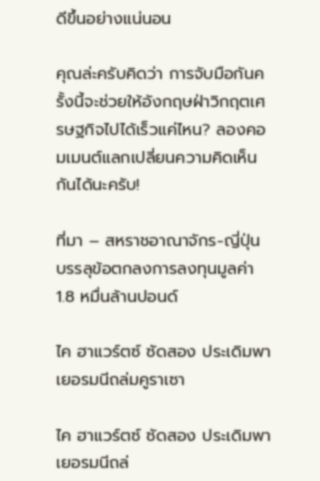ดีขึ้นอย่างแน่นอน

คุณล่ะครับคิดว่า การจับมือกันครั้งนี้จะช่วยให้อังกฤษฝ่าวิกฤตเศรษฐกิจไปได้เร็วแค่ไหน? ลองคอมเมนต์แลกเปลี่ยนความคิดเห็นกันได้นะครับ!

ที่มา – สหราชอาณาจักร-ญี่ปุ่น บรรลุข้อตกลงการลงทุนมูลค่า 1.8 หมื่นล้านปอนด์

ไค ฮาแวร์ตซ์ ซัดสอง ประเดิมพาเยอรมนีถล่มคูราเซา

ไค ฮาแวร์ตซ์ ซัดสอง ประเดิมพาเยอรมนีถล่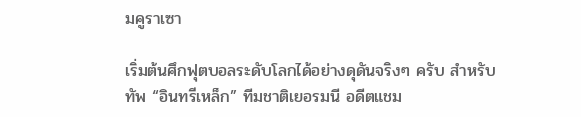มคูราเซา

เริ่มต้นศึกฟุตบอลระดับโลกได้อย่างดุดันจริงๆ ครับ สำหรับทัพ “อินทรีเหล็ก” ทีมชาติเยอรมนี อดีตแชม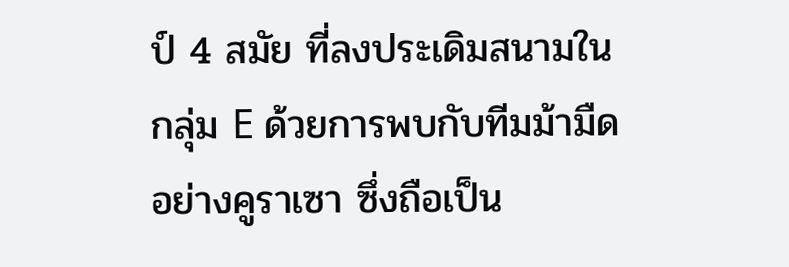ป์ 4 สมัย ที่ลงประเดิมสนามในกลุ่ม E ด้วยการพบกับทีมม้ามืดอย่างคูราเซา ซึ่งถือเป็น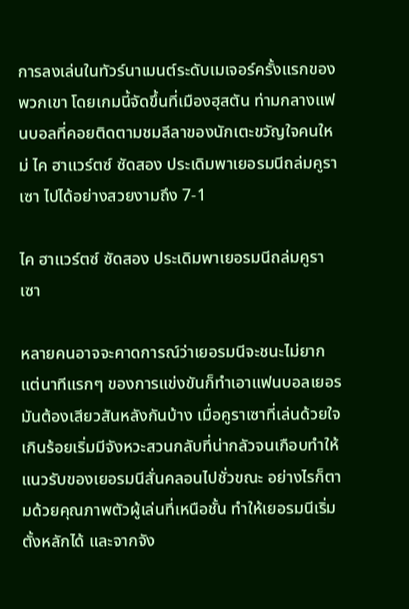การลงเล่นในทัวร์นาเมนต์ระดับเมเจอร์ครั้งแรกของพวกเขา โดยเกมนี้จัดขึ้นที่เมืองฮุสตัน ท่ามกลางแฟนบอลที่คอยติดตามชมลีลาของนักเตะขวัญใจคนใหม่ ไค ฮาแวร์ตซ์ ซัดสอง ประเดิมพาเยอรมนีถล่มคูราเซา ไปได้อย่างสวยงามถึง 7-1

ไค ฮาแวร์ตซ์ ซัดสอง ประเดิมพาเยอรมนีถล่มคูราเซา

หลายคนอาจจะคาดการณ์ว่าเยอรมนีจะชนะไม่ยาก แต่นาทีแรกๆ ของการแข่งขันก็ทำเอาแฟนบอลเยอรมันต้องเสียวสันหลังกันบ้าง เมื่อคูราเซาที่เล่นด้วยใจเกินร้อยเริ่มมีจังหวะสวนกลับที่น่ากลัวจนเกือบทำให้แนวรับของเยอรมนีสั่นคลอนไปชั่วขณะ อย่างไรก็ตามด้วยคุณภาพตัวผู้เล่นที่เหนือชั้น ทำให้เยอรมนีเริ่มตั้งหลักได้ และจากจัง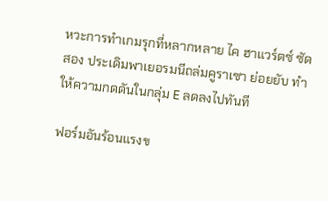หวะการทำเกมรุกที่หลากหลาย ไค ฮาแวร์ตซ์ ซัดสอง ประเดิมพาเยอรมนีถล่มคูราเซา ย่อยยับ ทำให้ความกดดันในกลุ่ม E ลดลงไปทันที

ฟอร์มอันร้อนแรงข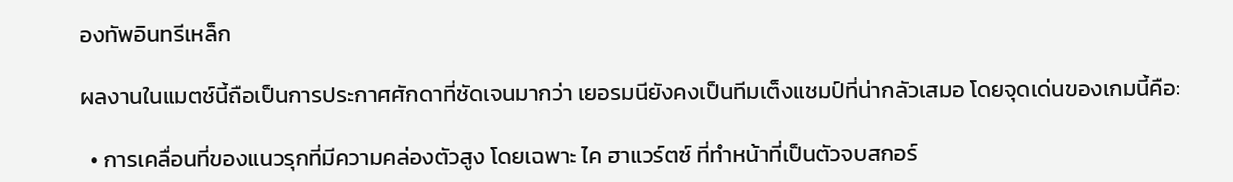องทัพอินทรีเหล็ก

ผลงานในแมตช์นี้ถือเป็นการประกาศศักดาที่ชัดเจนมากว่า เยอรมนียังคงเป็นทีมเต็งแชมป์ที่น่ากลัวเสมอ โดยจุดเด่นของเกมนี้คือ:

  • การเคลื่อนที่ของแนวรุกที่มีความคล่องตัวสูง โดยเฉพาะ ไค ฮาแวร์ตซ์ ที่ทำหน้าที่เป็นตัวจบสกอร์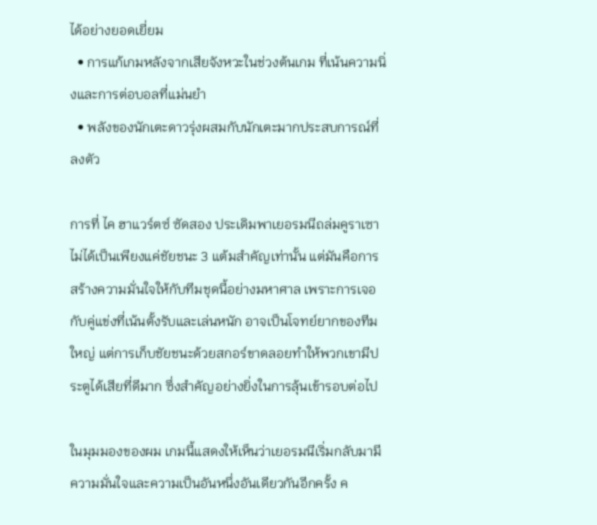ได้อย่างยอดเยี่ยม
  • การแก้เกมหลังจากเสียจังหวะในช่วงต้นเกม ที่เน้นความนิ่งและการต่อบอลที่แม่นยำ
  • พลังของนักเตะดาวรุ่งผสมกับนักเตะมากประสบการณ์ที่ลงตัว

การที่ ไค ฮาแวร์ตซ์ ซัดสอง ประเดิมพาเยอรมนีถล่มคูราเซา ไม่ได้เป็นเพียงแค่ชัยชนะ 3 แต้มสำคัญเท่านั้น แต่มันคือการสร้างความมั่นใจให้กับทีมชุดนี้อย่างมหาศาล เพราะการเจอกับคู่แข่งที่เน้นตั้งรับและเล่นหนัก อาจเป็นโจทย์ยากของทีมใหญ่ แต่การเก็บชัยชนะด้วยสกอร์ขาดลอยทำให้พวกเขามีประตูได้เสียที่ดีมาก ซึ่งสำคัญอย่างยิ่งในการลุ้นเข้ารอบต่อไป

ในมุมมองของผม เกมนี้แสดงให้เห็นว่าเยอรมนีเริ่มกลับมามีความมั่นใจและความเป็นอันหนึ่งอันเดียวกันอีกครั้ง ค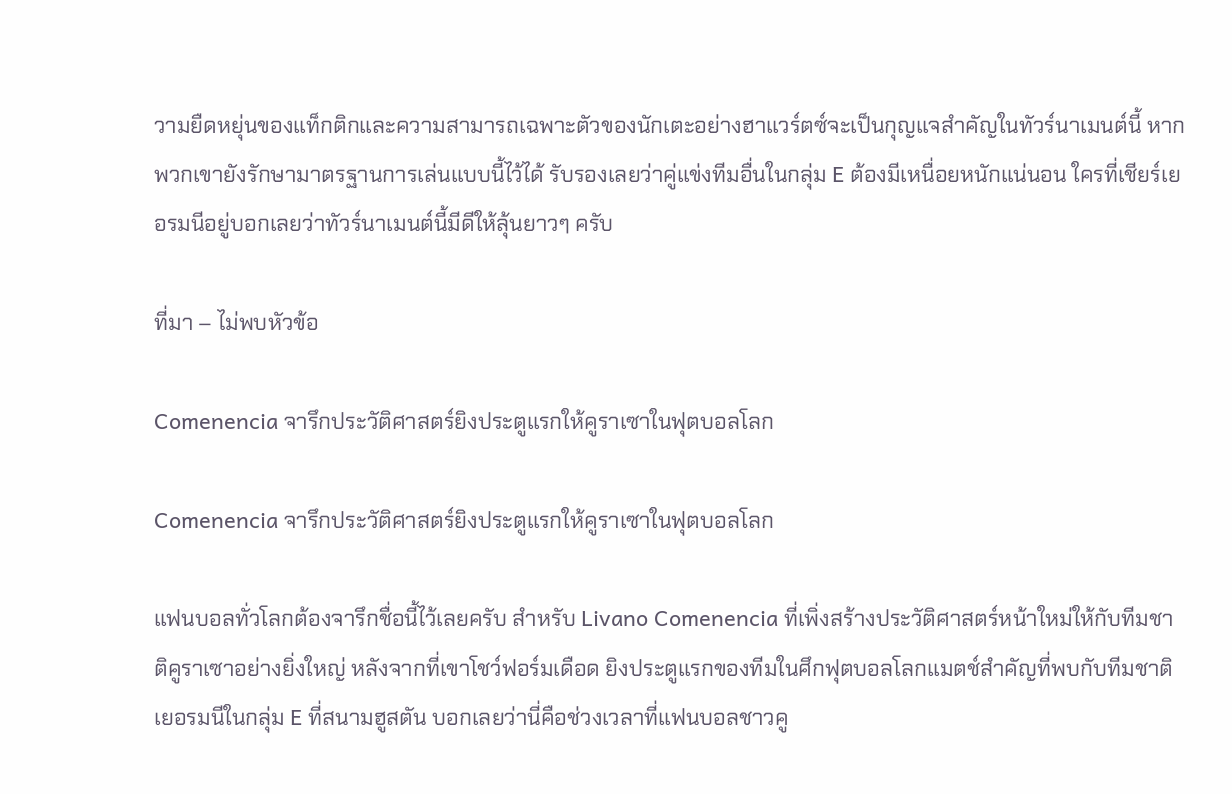วามยืดหยุ่นของแท็กติกและความสามารถเฉพาะตัวของนักเตะอย่างฮาแวร์ตซ์จะเป็นกุญแจสำคัญในทัวร์นาเมนต์นี้ หากพวกเขายังรักษามาตรฐานการเล่นแบบนี้ไว้ได้ รับรองเลยว่าคู่แข่งทีมอื่นในกลุ่ม E ต้องมีเหนื่อยหนักแน่นอน ใครที่เชียร์เยอรมนีอยู่บอกเลยว่าทัวร์นาเมนต์นี้มีดีให้ลุ้นยาวๆ ครับ

ที่มา – ไม่พบหัวข้อ

Comenencia จารึกประวัติศาสตร์ยิงประตูแรกให้คูราเซาในฟุตบอลโลก

Comenencia จารึกประวัติศาสตร์ยิงประตูแรกให้คูราเซาในฟุตบอลโลก

แฟนบอลทั่วโลกต้องจารึกชื่อนี้ไว้เลยครับ สำหรับ Livano Comenencia ที่เพิ่งสร้างประวัติศาสตร์หน้าใหม่ให้กับทีมชาติคูราเซาอย่างยิ่งใหญ่ หลังจากที่เขาโชว์ฟอร์มเดือด ยิงประตูแรกของทีมในศึกฟุตบอลโลกแมตช์สำคัญที่พบกับทีมชาติเยอรมนีในกลุ่ม E ที่สนามฮูสตัน บอกเลยว่านี่คือช่วงเวลาที่แฟนบอลชาวคู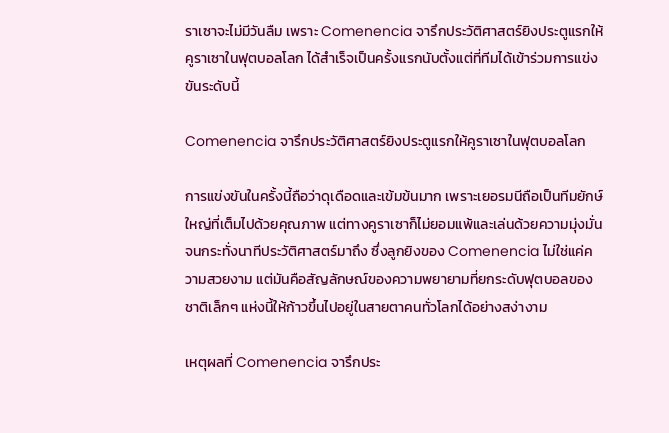ราเซาจะไม่มีวันลืม เพราะ Comenencia จารึกประวัติศาสตร์ยิงประตูแรกให้คูราเซาในฟุตบอลโลก ได้สำเร็จเป็นครั้งแรกนับตั้งแต่ที่ทีมได้เข้าร่วมการแข่งขันระดับนี้

Comenencia จารึกประวัติศาสตร์ยิงประตูแรกให้คูราเซาในฟุตบอลโลก

การแข่งขันในครั้งนี้ถือว่าดุเดือดและเข้มข้นมาก เพราะเยอรมนีถือเป็นทีมยักษ์ใหญ่ที่เต็มไปด้วยคุณภาพ แต่ทางคูราเซาก็ไม่ยอมแพ้และเล่นด้วยความมุ่งมั่นจนกระทั่งนาทีประวัติศาสตร์มาถึง ซึ่งลูกยิงของ Comenencia ไม่ใช่แค่ความสวยงาม แต่มันคือสัญลักษณ์ของความพยายามที่ยกระดับฟุตบอลของชาติเล็กๆ แห่งนี้ให้ก้าวขึ้นไปอยู่ในสายตาคนทั่วโลกได้อย่างสง่างาม

เหตุผลที่ Comenencia จารึกประ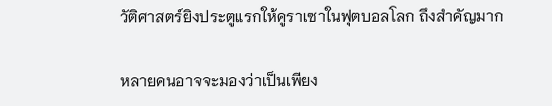วัติศาสตร์ยิงประตูแรกให้คูราเซาในฟุตบอลโลก ถึงสำคัญมาก

หลายคนอาจจะมองว่าเป็นเพียง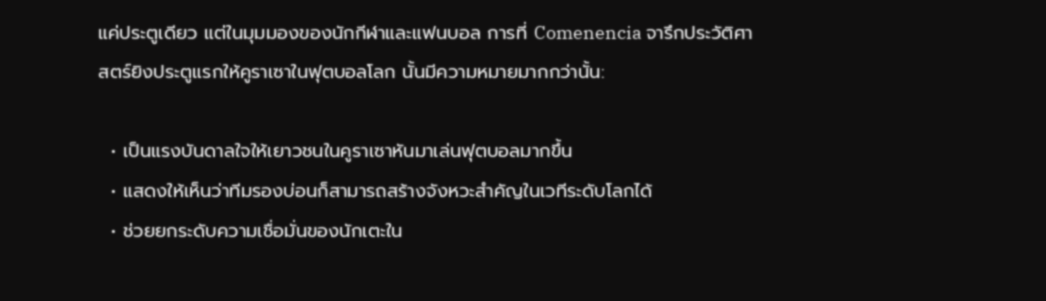แค่ประตูเดียว แต่ในมุมมองของนักกีฬาและแฟนบอล การที่ Comenencia จารึกประวัติศาสตร์ยิงประตูแรกให้คูราเซาในฟุตบอลโลก นั้นมีความหมายมากกว่านั้น:

  • เป็นแรงบันดาลใจให้เยาวชนในคูราเซาหันมาเล่นฟุตบอลมากขึ้น
  • แสดงให้เห็นว่าทีมรองบ่อนก็สามารถสร้างจังหวะสำคัญในเวทีระดับโลกได้
  • ช่วยยกระดับความเชื่อมั่นของนักเตะใน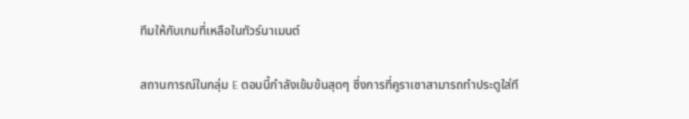ทีมให้กับเกมที่เหลือในทัวร์นาเมนต์

สถานการณ์ในกลุ่ม E ตอนนี้กำลังเข้มข้นสุดๆ ซึ่งการที่คูราเซาสามารถทำประตูใส่ที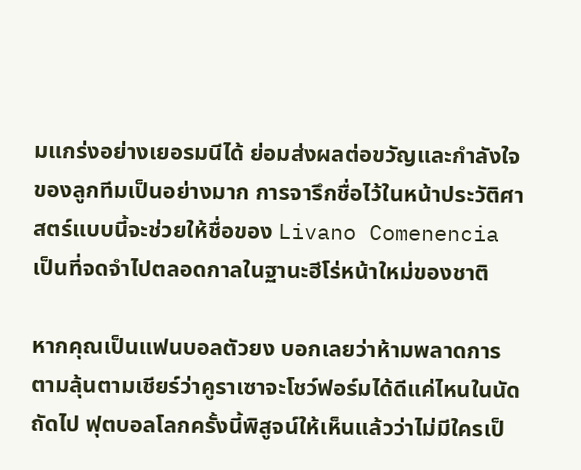มแกร่งอย่างเยอรมนีได้ ย่อมส่งผลต่อขวัญและกำลังใจของลูกทีมเป็นอย่างมาก การจารึกชื่อไว้ในหน้าประวัติศาสตร์แบบนี้จะช่วยให้ชื่อของ Livano Comenencia เป็นที่จดจำไปตลอดกาลในฐานะฮีโร่หน้าใหม่ของชาติ

หากคุณเป็นแฟนบอลตัวยง บอกเลยว่าห้ามพลาดการตามลุ้นตามเชียร์ว่าคูราเซาจะโชว์ฟอร์มได้ดีแค่ไหนในนัดถัดไป ฟุตบอลโลกครั้งนี้พิสูจน์ให้เห็นแล้วว่าไม่มีใครเป็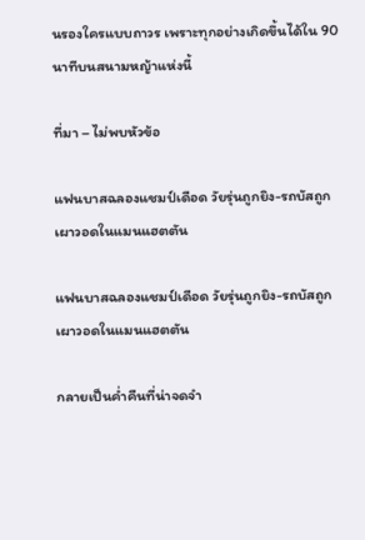นรองใครแบบถาวร เพราะทุกอย่างเกิดขึ้นได้ใน 90 นาทีบนสนามหญ้าแห่งนี้

ที่มา – ไม่พบหัวข้อ

แฟนบาสฉลองแชมป์เดือด วัยรุ่นถูกยิง-รถบัสถูกเผาวอดในแมนแฮตตัน

แฟนบาสฉลองแชมป์เดือด วัยรุ่นถูกยิง-รถบัสถูกเผาวอดในแมนแฮตตัน

กลายเป็นค่ำคืนที่น่าจดจำ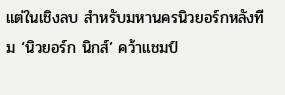แต่ในเชิงลบ สำหรับมหานครนิวยอร์กหลังทีม ‘นิวยอร์ก นิกส์’ คว้าแชมป์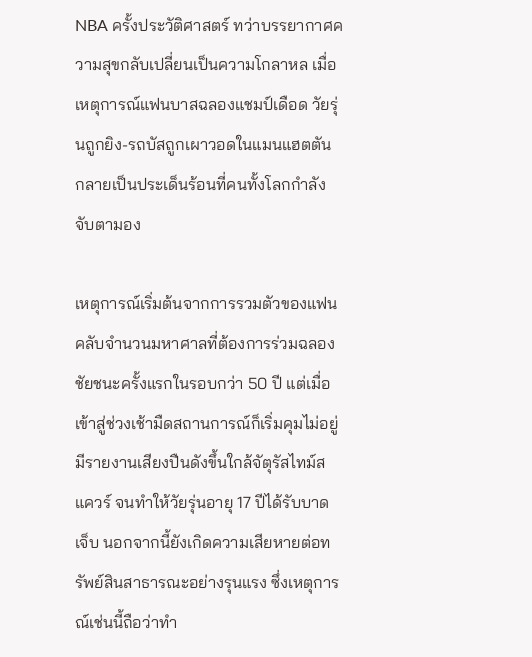NBA ครั้งประวัติศาสตร์ ทว่าบรรยากาศความสุขกลับเปลี่ยนเป็นความโกลาหล เมื่อเหตุการณ์แฟนบาสฉลองแชมป์เดือด วัยรุ่นถูกยิง-รถบัสถูกเผาวอดในแมนแฮตตัน กลายเป็นประเด็นร้อนที่คนทั้งโลกกำลังจับตามอง

เหตุการณ์เริ่มต้นจากการรวมตัวของแฟนคลับจำนวนมหาศาลที่ต้องการร่วมฉลองชัยชนะครั้งแรกในรอบกว่า 50 ปี แต่เมื่อเข้าสู่ช่วงเช้ามืดสถานการณ์ก็เริ่มคุมไม่อยู่ มีรายงานเสียงปืนดังขึ้นใกล้จัตุรัสไทม์สแควร์ จนทำให้วัยรุ่นอายุ 17 ปีได้รับบาดเจ็บ นอกจากนี้ยังเกิดความเสียหายต่อทรัพย์สินสาธารณะอย่างรุนแรง ซึ่งเหตุการณ์เช่นนี้ถือว่าทำ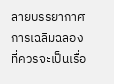ลายบรรยากาศการเฉลิมฉลองที่ควรจะเป็นเรื่อ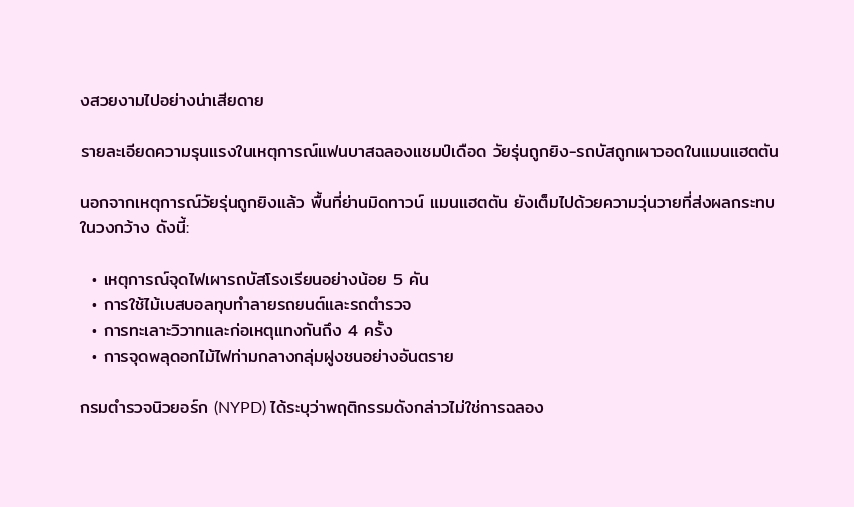งสวยงามไปอย่างน่าเสียดาย

รายละเอียดความรุนแรงในเหตุการณ์แฟนบาสฉลองแชมป์เดือด วัยรุ่นถูกยิง-รถบัสถูกเผาวอดในแมนแฮตตัน

นอกจากเหตุการณ์วัยรุ่นถูกยิงแล้ว พื้นที่ย่านมิดทาวน์ แมนแฮตตัน ยังเต็มไปด้วยความวุ่นวายที่ส่งผลกระทบในวงกว้าง ดังนี้:

  • เหตุการณ์จุดไฟเผารถบัสโรงเรียนอย่างน้อย 5 คัน
  • การใช้ไม้เบสบอลทุบทำลายรถยนต์และรถตำรวจ
  • การทะเลาะวิวาทและก่อเหตุแทงกันถึง 4 ครั้ง
  • การจุดพลุดอกไม้ไฟท่ามกลางกลุ่มฝูงชนอย่างอันตราย

กรมตำรวจนิวยอร์ก (NYPD) ได้ระบุว่าพฤติกรรมดังกล่าวไม่ใช่การฉลอง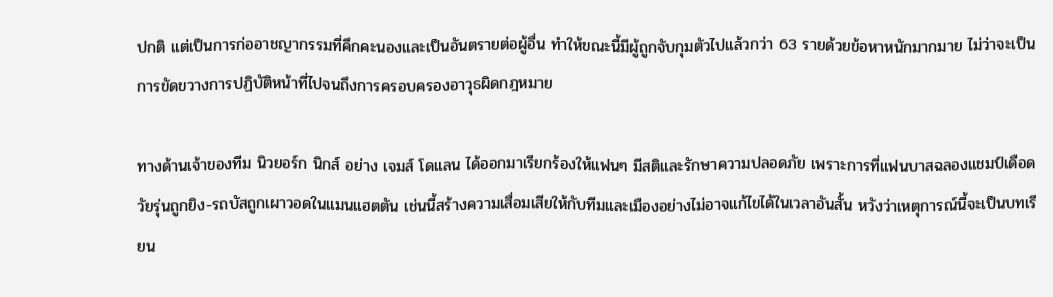ปกติ แต่เป็นการก่ออาชญากรรมที่คึกคะนองและเป็นอันตรายต่อผู้อื่น ทำให้ขณะนี้มีผู้ถูกจับกุมตัวไปแล้วกว่า 63 รายด้วยข้อหาหนักมากมาย ไม่ว่าจะเป็นการขัดขวางการปฏิบัติหน้าที่ไปจนถึงการครอบครองอาวุธผิดกฎหมาย

ทางด้านเจ้าของทีม นิวยอร์ก นิกส์ อย่าง เจมส์ โดแลน ได้ออกมาเรียกร้องให้แฟนๆ มีสติและรักษาความปลอดภัย เพราะการที่แฟนบาสฉลองแชมป์เดือด วัยรุ่นถูกยิง-รถบัสถูกเผาวอดในแมนแฮตตัน เช่นนี้สร้างความเสื่อมเสียให้กับทีมและเมืองอย่างไม่อาจแก้ไขได้ในเวลาอันสั้น หวังว่าเหตุการณ์นี้จะเป็นบทเรียน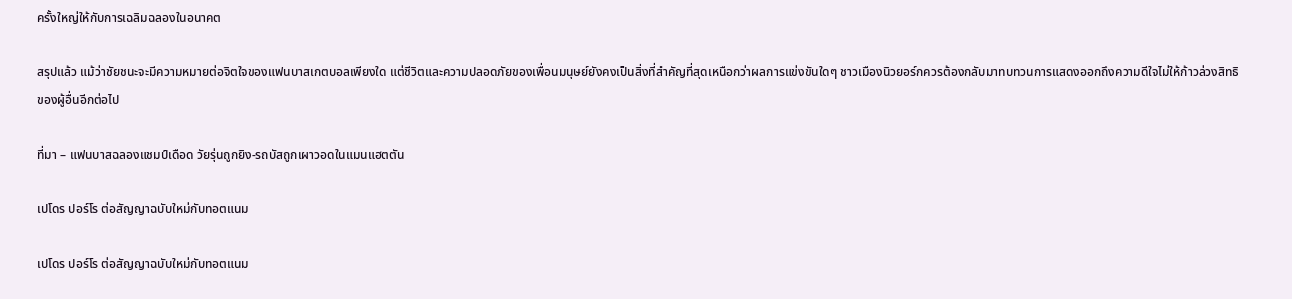ครั้งใหญ่ให้กับการเฉลิมฉลองในอนาคต

สรุปแล้ว แม้ว่าชัยชนะจะมีความหมายต่อจิตใจของแฟนบาสเกตบอลเพียงใด แต่ชีวิตและความปลอดภัยของเพื่อนมนุษย์ยังคงเป็นสิ่งที่สำคัญที่สุดเหนือกว่าผลการแข่งขันใดๆ ชาวเมืองนิวยอร์กควรต้องกลับมาทบทวนการแสดงออกถึงความดีใจไม่ให้ก้าวล่วงสิทธิของผู้อื่นอีกต่อไป

ที่มา – แฟนบาสฉลองแชมป์เดือด วัยรุ่นถูกยิง-รถบัสถูกเผาวอดในแมนแฮตตัน

เปโดร ปอร์โร ต่อสัญญาฉบับใหม่กับทอตแนม

เปโดร ปอร์โร ต่อสัญญาฉบับใหม่กับทอตแนม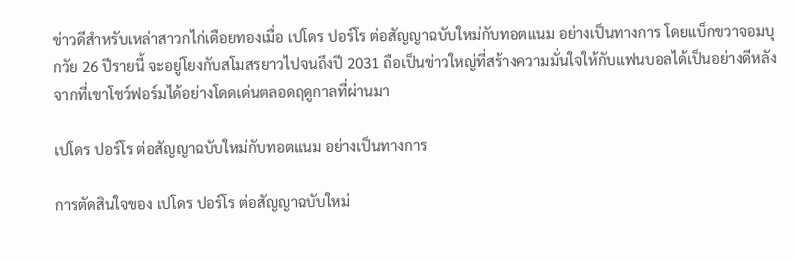ข่าวดีสำหรับเหล่าสาวกไก่เดือยทองเมื่อ เปโดร ปอร์โร ต่อสัญญาฉบับใหม่กับทอตแนม อย่างเป็นทางการ โดยแบ็กขวาจอมบุกวัย 26 ปีรายนี้ จะอยู่โยงกับสโมสรยาวไปจนถึงปี 2031 ถือเป็นข่าวใหญ่ที่สร้างความมั่นใจให้กับแฟนบอลได้เป็นอย่างดีหลังจากที่เขาโชว์ฟอร์มได้อย่างโดดเด่นตลอดฤดูกาลที่ผ่านมา

เปโดร ปอร์โร ต่อสัญญาฉบับใหม่กับทอตแนม อย่างเป็นทางการ

การตัดสินใจของ เปโดร ปอร์โร ต่อสัญญาฉบับใหม่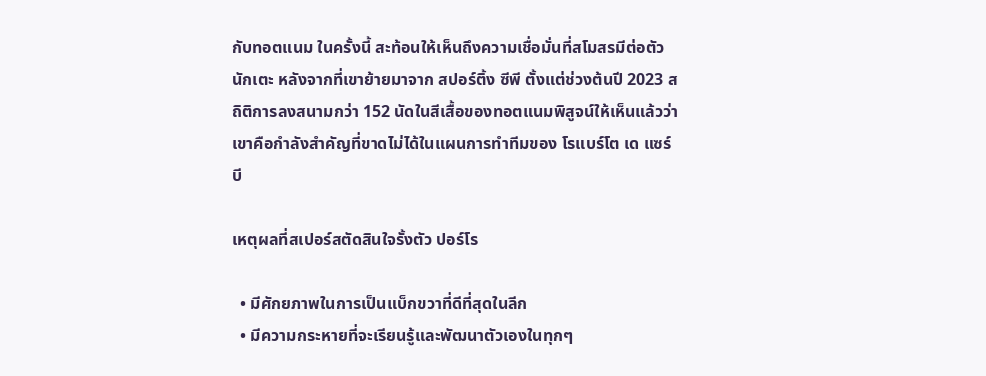กับทอตแนม ในครั้งนี้ สะท้อนให้เห็นถึงความเชื่อมั่นที่สโมสรมีต่อตัวนักเตะ หลังจากที่เขาย้ายมาจาก สปอร์ติ้ง ซีพี ตั้งแต่ช่วงต้นปี 2023 สถิติการลงสนามกว่า 152 นัดในสีเสื้อของทอตแนมพิสูจน์ให้เห็นแล้วว่าเขาคือกำลังสำคัญที่ขาดไม่ได้ในแผนการทำทีมของ โรแบร์โต เด แซร์บี

เหตุผลที่สเปอร์สตัดสินใจรั้งตัว ปอร์โร

  • มีศักยภาพในการเป็นแบ็กขวาที่ดีที่สุดในลีก
  • มีความกระหายที่จะเรียนรู้และพัฒนาตัวเองในทุกๆ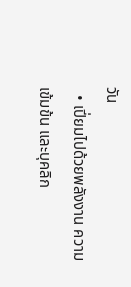วัน
  • เปี่ยมไปด้วยพลังงาน ความเข้มข้น และบุคลิก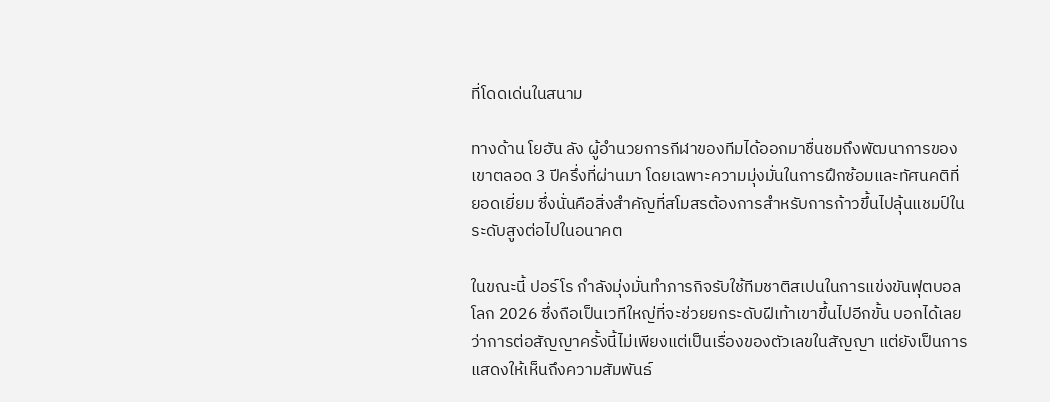ที่โดดเด่นในสนาม

ทางด้าน โยฮัน ลัง ผู้อำนวยการกีฬาของทีมได้ออกมาชื่นชมถึงพัฒนาการของเขาตลอด 3 ปีครึ่งที่ผ่านมา โดยเฉพาะความมุ่งมั่นในการฝึกซ้อมและทัศนคติที่ยอดเยี่ยม ซึ่งนั่นคือสิ่งสำคัญที่สโมสรต้องการสำหรับการก้าวขึ้นไปลุ้นแชมป์ในระดับสูงต่อไปในอนาคต

ในขณะนี้ ปอร์โร กำลังมุ่งมั่นทำภารกิจรับใช้ทีมชาติสเปนในการแข่งขันฟุตบอลโลก 2026 ซึ่งถือเป็นเวทีใหญ่ที่จะช่วยยกระดับฝีเท้าเขาขึ้นไปอีกขั้น บอกได้เลยว่าการต่อสัญญาครั้งนี้ไม่เพียงแต่เป็นเรื่องของตัวเลขในสัญญา แต่ยังเป็นการแสดงให้เห็นถึงความสัมพันธ์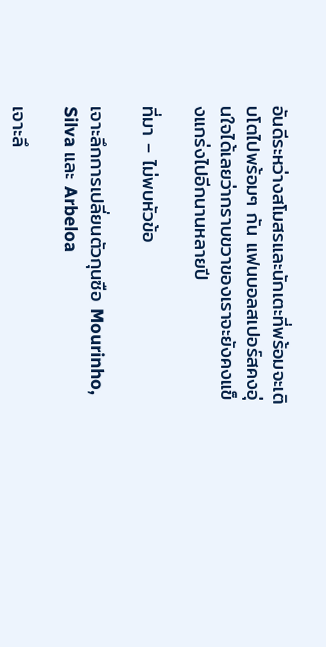อันดีระหว่างสโมสรและนักเตะที่พร้อมจะเติบโตไปพร้อมๆ กัน แฟนบอลสเปอร์สคงอุ่นใจได้เลยว่ากราบขวาของเราจะยังคงแข็งแกร่งไปอีกนานหลายปี

ที่มา – ไม่พบหัวข้อ

เจาะลึกการเปลี่ยนตัวกุนซือ Mourinho, Silva และ Arbeloa

เจาะลึ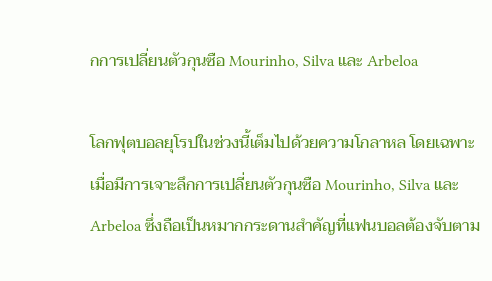กการเปลี่ยนตัวกุนซือ Mourinho, Silva และ Arbeloa

โลกฟุตบอลยุโรปในช่วงนี้เต็มไปด้วยความโกลาหล โดยเฉพาะเมื่อมีการเจาะลึกการเปลี่ยนตัวกุนซือ Mourinho, Silva และ Arbeloa ซึ่งถือเป็นหมากกระดานสำคัญที่แฟนบอลต้องจับตาม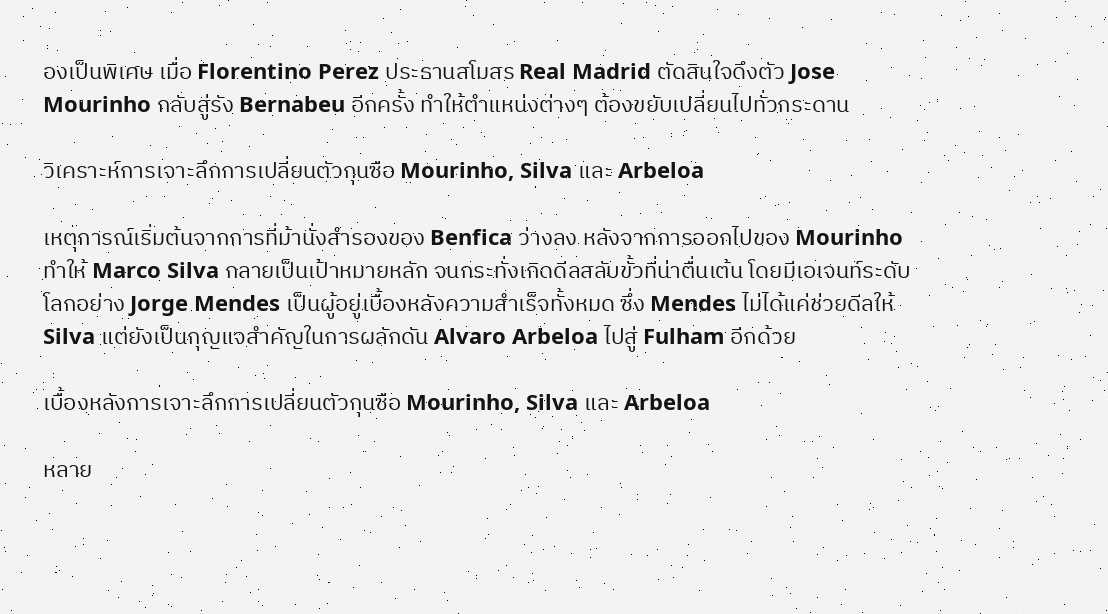องเป็นพิเศษ เมื่อ Florentino Perez ประธานสโมสร Real Madrid ตัดสินใจดึงตัว Jose Mourinho กลับสู่รัง Bernabeu อีกครั้ง ทำให้ตำแหน่งต่างๆ ต้องขยับเปลี่ยนไปทั่วกระดาน

วิเคราะห์การเจาะลึกการเปลี่ยนตัวกุนซือ Mourinho, Silva และ Arbeloa

เหตุการณ์เริ่มต้นจากการที่ม้านั่งสำรองของ Benfica ว่างลง หลังจากการออกไปของ Mourinho ทำให้ Marco Silva กลายเป็นเป้าหมายหลัก จนกระทั่งเกิดดีลสลับขั้วที่น่าตื่นเต้น โดยมีเอเจนท์ระดับโลกอย่าง Jorge Mendes เป็นผู้อยู่เบื้องหลังความสำเร็จทั้งหมด ซึ่ง Mendes ไม่ได้แค่ช่วยดีลให้ Silva แต่ยังเป็นกุญแจสำคัญในการผลักดัน Alvaro Arbeloa ไปสู่ Fulham อีกด้วย

เบื้องหลังการเจาะลึกการเปลี่ยนตัวกุนซือ Mourinho, Silva และ Arbeloa

หลาย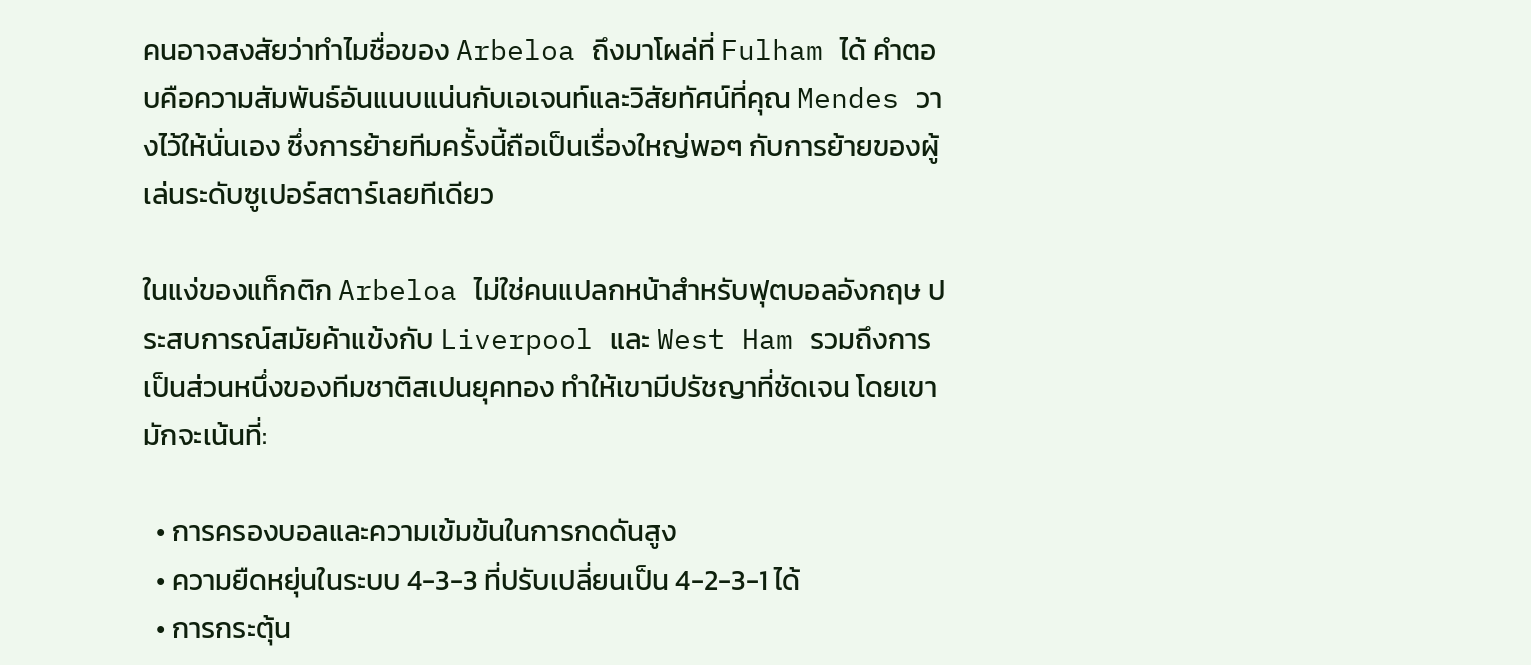คนอาจสงสัยว่าทำไมชื่อของ Arbeloa ถึงมาโผล่ที่ Fulham ได้ คำตอบคือความสัมพันธ์อันแนบแน่นกับเอเจนท์และวิสัยทัศน์ที่คุณ Mendes วางไว้ให้นั่นเอง ซึ่งการย้ายทีมครั้งนี้ถือเป็นเรื่องใหญ่พอๆ กับการย้ายของผู้เล่นระดับซูเปอร์สตาร์เลยทีเดียว

ในแง่ของแท็กติก Arbeloa ไม่ใช่คนแปลกหน้าสำหรับฟุตบอลอังกฤษ ประสบการณ์สมัยค้าแข้งกับ Liverpool และ West Ham รวมถึงการเป็นส่วนหนึ่งของทีมชาติสเปนยุคทอง ทำให้เขามีปรัชญาที่ชัดเจน โดยเขามักจะเน้นที่:

  • การครองบอลและความเข้มข้นในการกดดันสูง
  • ความยืดหยุ่นในระบบ 4-3-3 ที่ปรับเปลี่ยนเป็น 4-2-3-1 ได้
  • การกระตุ้น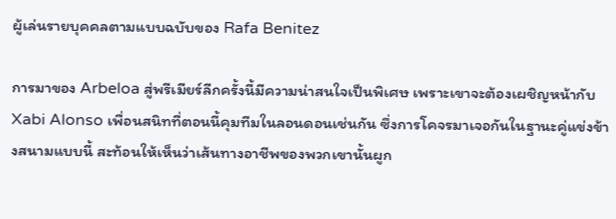ผู้เล่นรายบุคคลตามแบบฉบับของ Rafa Benitez

การมาของ Arbeloa สู่พรีเมียร์ลีกครั้งนี้มีความน่าสนใจเป็นพิเศษ เพราะเขาจะต้องเผชิญหน้ากับ Xabi Alonso เพื่อนสนิทที่ตอนนี้คุมทีมในลอนดอนเช่นกัน ซึ่งการโคจรมาเจอกันในฐานะคู่แข่งข้างสนามแบบนี้ สะท้อนให้เห็นว่าเส้นทางอาชีพของพวกเขานั้นผูก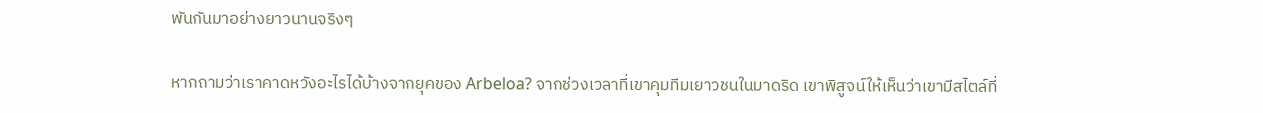พันกันมาอย่างยาวนานจริงๆ

หากถามว่าเราคาดหวังอะไรได้บ้างจากยุคของ Arbeloa? จากช่วงเวลาที่เขาคุมทีมเยาวชนในมาดริด เขาพิสูจน์ให้เห็นว่าเขามีสไตล์ที่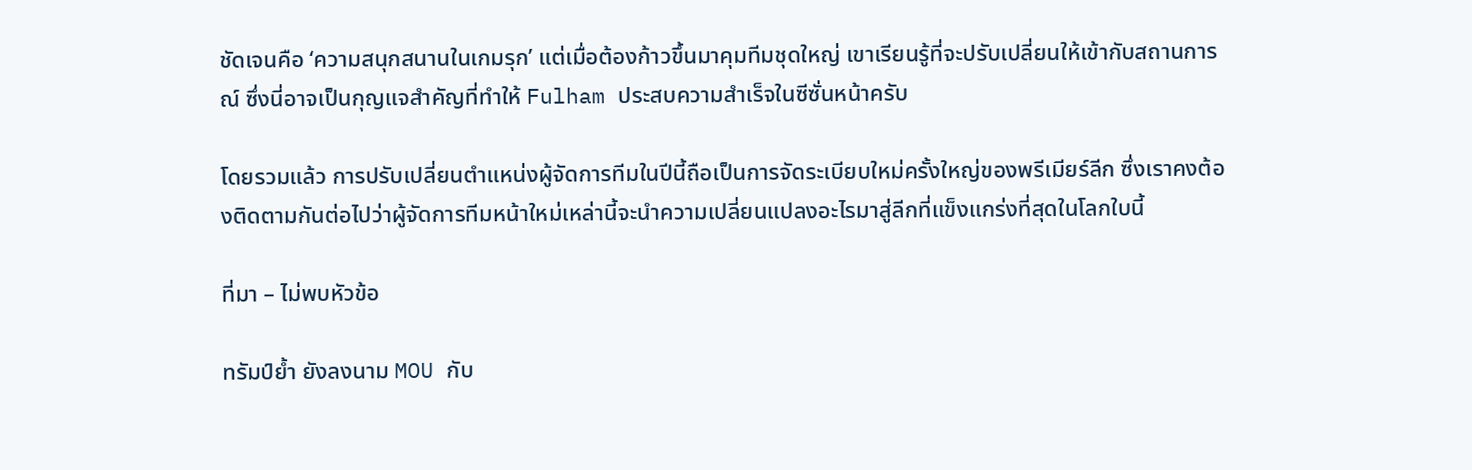ชัดเจนคือ ‘ความสนุกสนานในเกมรุก’ แต่เมื่อต้องก้าวขึ้นมาคุมทีมชุดใหญ่ เขาเรียนรู้ที่จะปรับเปลี่ยนให้เข้ากับสถานการณ์ ซึ่งนี่อาจเป็นกุญแจสำคัญที่ทำให้ Fulham ประสบความสำเร็จในซีซั่นหน้าครับ

โดยรวมแล้ว การปรับเปลี่ยนตำแหน่งผู้จัดการทีมในปีนี้ถือเป็นการจัดระเบียบใหม่ครั้งใหญ่ของพรีเมียร์ลีก ซึ่งเราคงต้องติดตามกันต่อไปว่าผู้จัดการทีมหน้าใหม่เหล่านี้จะนำความเปลี่ยนแปลงอะไรมาสู่ลีกที่แข็งแกร่งที่สุดในโลกใบนี้

ที่มา – ไม่พบหัวข้อ

ทรัมป์ย้ำ ยังลงนาม MOU กับ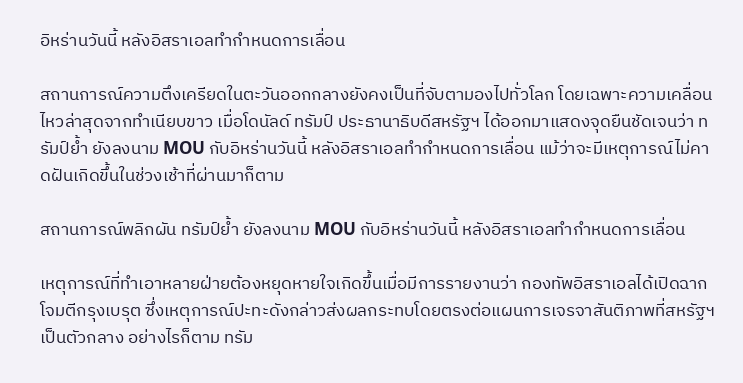อิหร่านวันนี้ หลังอิสราเอลทำกำหนดการเลื่อน

สถานการณ์ความตึงเครียดในตะวันออกกลางยังคงเป็นที่จับตามองไปทั่วโลก โดยเฉพาะความเคลื่อนไหวล่าสุดจากทำเนียบขาว เมื่อโดนัลด์ ทรัมป์ ประธานาธิบดีสหรัฐฯ ได้ออกมาแสดงจุดยืนชัดเจนว่า ทรัมป์ย้ำ ยังลงนาม MOU กับอิหร่านวันนี้ หลังอิสราเอลทำกำหนดการเลื่อน แม้ว่าจะมีเหตุการณ์ไม่คาดฝันเกิดขึ้นในช่วงเช้าที่ผ่านมาก็ตาม

สถานการณ์พลิกผัน ทรัมป์ย้ำ ยังลงนาม MOU กับอิหร่านวันนี้ หลังอิสราเอลทำกำหนดการเลื่อน

เหตุการณ์ที่ทำเอาหลายฝ่ายต้องหยุดหายใจเกิดขึ้นเมื่อมีการรายงานว่า กองทัพอิสราเอลได้เปิดฉากโจมตีกรุงเบรุต ซึ่งเหตุการณ์ปะทะดังกล่าวส่งผลกระทบโดยตรงต่อแผนการเจรจาสันติภาพที่สหรัฐฯ เป็นตัวกลาง อย่างไรก็ตาม ทรัม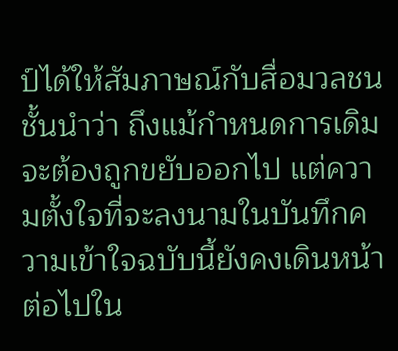ป์ได้ให้สัมภาษณ์กับสื่อมวลชนชั้นนำว่า ถึงแม้กำหนดการเดิมจะต้องถูกขยับออกไป แต่ความตั้งใจที่จะลงนามในบันทึกความเข้าใจฉบับนี้ยังคงเดินหน้าต่อไปใน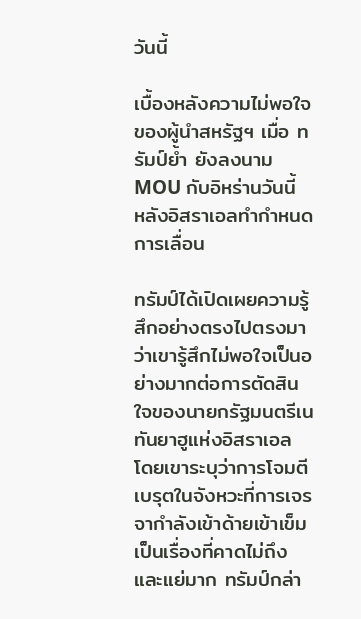วันนี้

เบื้องหลังความไม่พอใจของผู้นำสหรัฐฯ เมื่อ ทรัมป์ย้ำ ยังลงนาม MOU กับอิหร่านวันนี้ หลังอิสราเอลทำกำหนดการเลื่อน

ทรัมป์ได้เปิดเผยความรู้สึกอย่างตรงไปตรงมาว่าเขารู้สึกไม่พอใจเป็นอย่างมากต่อการตัดสินใจของนายกรัฐมนตรีเนทันยาฮูแห่งอิสราเอล โดยเขาระบุว่าการโจมตีเบรุตในจังหวะที่การเจรจากำลังเข้าด้ายเข้าเข็มเป็นเรื่องที่คาดไม่ถึงและแย่มาก ทรัมป์กล่า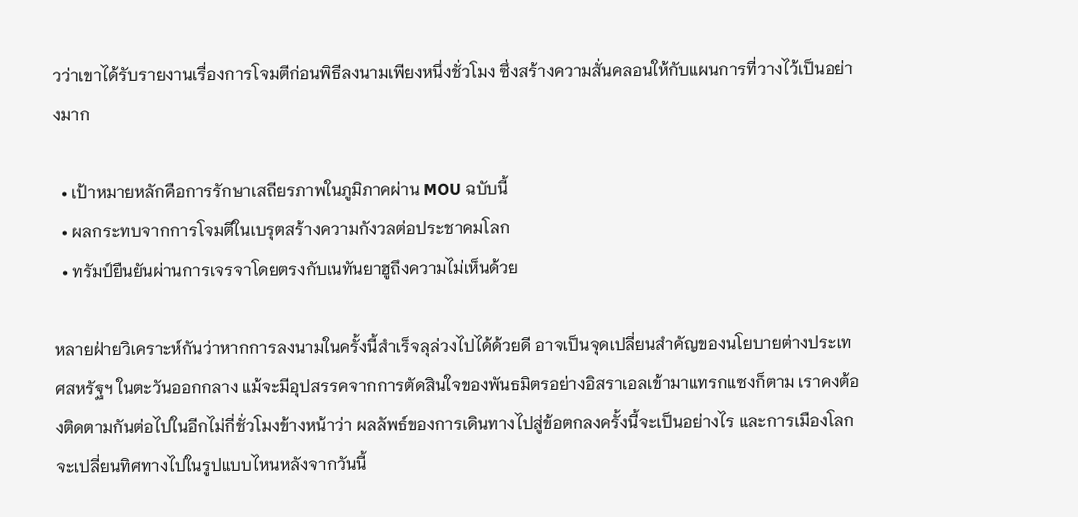วว่าเขาได้รับรายงานเรื่องการโจมตีก่อนพิธีลงนามเพียงหนึ่งชั่วโมง ซึ่งสร้างความสั่นคลอนให้กับแผนการที่วางไว้เป็นอย่างมาก

  • เป้าหมายหลักคือการรักษาเสถียรภาพในภูมิภาคผ่าน MOU ฉบับนี้
  • ผลกระทบจากการโจมตีในเบรุตสร้างความกังวลต่อประชาคมโลก
  • ทรัมป์ยืนยันผ่านการเจรจาโดยตรงกับเนทันยาฮูถึงความไม่เห็นด้วย

หลายฝ่ายวิเคราะห์กันว่าหากการลงนามในครั้งนี้สำเร็จลุล่วงไปได้ด้วยดี อาจเป็นจุดเปลี่ยนสำคัญของนโยบายต่างประเทศสหรัฐฯ ในตะวันออกกลาง แม้จะมีอุปสรรคจากการตัดสินใจของพันธมิตรอย่างอิสราเอลเข้ามาแทรกแซงก็ตาม เราคงต้องติดตามกันต่อไปในอีกไม่กี่ชั่วโมงข้างหน้าว่า ผลลัพธ์ของการเดินทางไปสู่ข้อตกลงครั้งนี้จะเป็นอย่างไร และการเมืองโลกจะเปลี่ยนทิศทางไปในรูปแบบไหนหลังจากวันนี้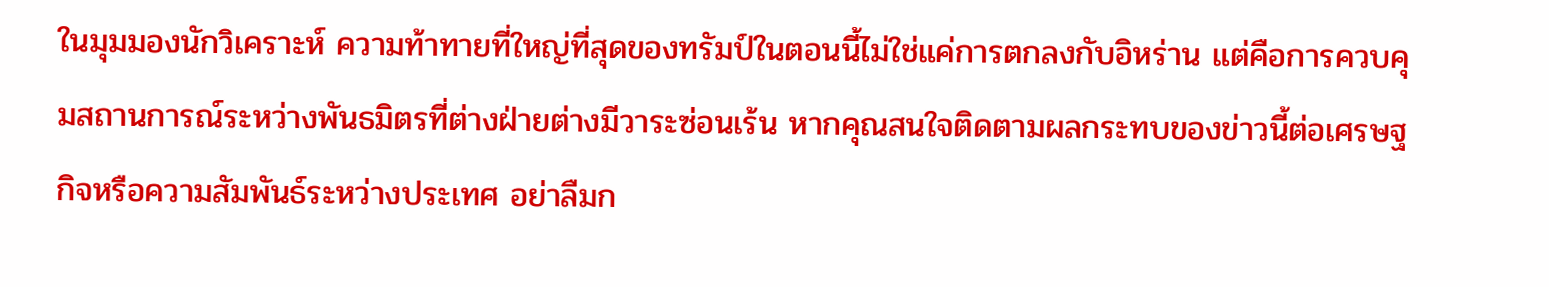ในมุมมองนักวิเคราะห์ ความท้าทายที่ใหญ่ที่สุดของทรัมป์ในตอนนี้ไม่ใช่แค่การตกลงกับอิหร่าน แต่คือการควบคุมสถานการณ์ระหว่างพันธมิตรที่ต่างฝ่ายต่างมีวาระซ่อนเร้น หากคุณสนใจติดตามผลกระทบของข่าวนี้ต่อเศรษฐกิจหรือความสัมพันธ์ระหว่างประเทศ อย่าลืมก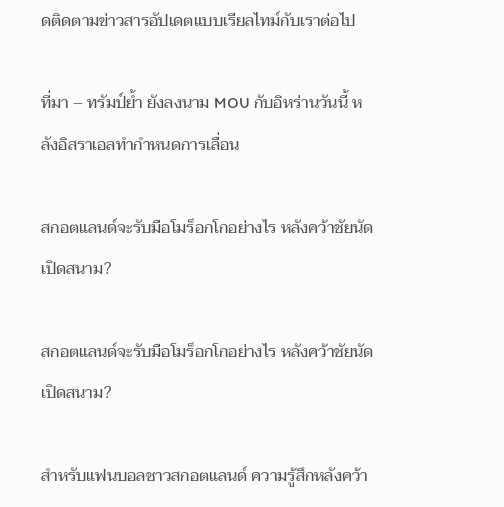ดติดตามข่าวสารอัปเดตแบบเรียลไทม์กับเราต่อไป

ที่มา – ทรัมป์ย้ำ ยังลงนาม MOU กับอิหร่านวันนี้ หลังอิสราเอลทำกำหนดการเลื่อน

สกอตแลนด์จะรับมือโมร็อกโกอย่างไร หลังคว้าชัยนัดเปิดสนาม?

สกอตแลนด์จะรับมือโมร็อกโกอย่างไร หลังคว้าชัยนัดเปิดสนาม?

สำหรับแฟนบอลชาวสกอตแลนด์ ความรู้สึกหลังคว้า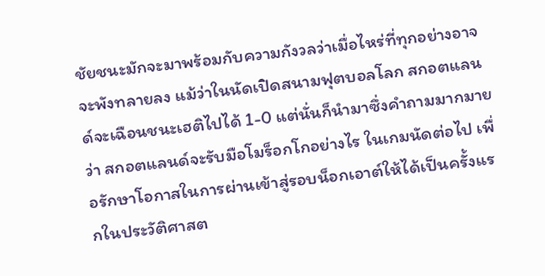ชัยชนะมักจะมาพร้อมกับความกังวลว่าเมื่อไหร่ที่ทุกอย่างอาจจะพังทลายลง แม้ว่าในนัดเปิดสนามฟุตบอลโลก สกอตแลนด์จะเฉือนชนะเฮติไปได้ 1-0 แต่นั่นก็นำมาซึ่งคำถามมากมายว่า สกอตแลนด์จะรับมือโมร็อกโกอย่างไร ในเกมนัดต่อไป เพื่อรักษาโอกาสในการผ่านเข้าสู่รอบน็อกเอาต์ให้ได้เป็นครั้งแรกในประวัติศาสต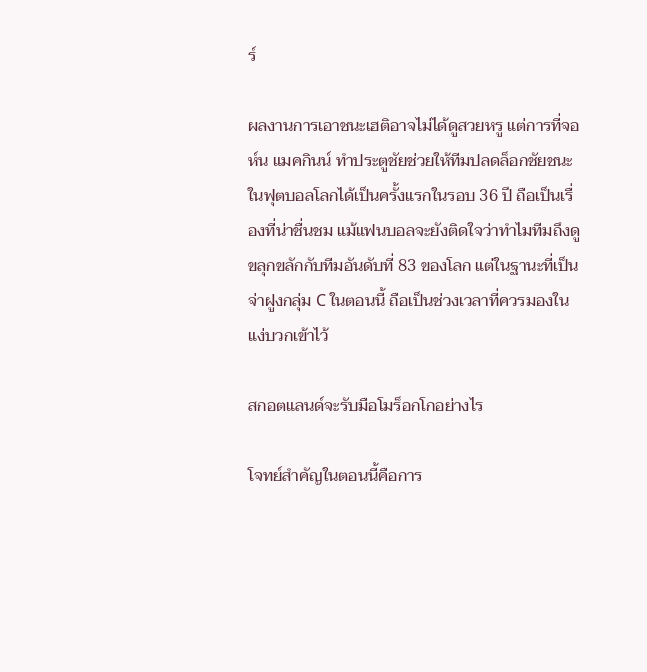ร์

ผลงานการเอาชนะเฮติอาจไม่ได้ดูสวยหรู แต่การที่จอห์น แมคกินน์ ทำประตูชัยช่วยให้ทีมปลดล็อกชัยชนะในฟุตบอลโลกได้เป็นครั้งแรกในรอบ 36 ปี ถือเป็นเรื่องที่น่าชื่นชม แม้แฟนบอลจะยังติดใจว่าทำไมทีมถึงดูขลุกขลักกับทีมอันดับที่ 83 ของโลก แต่ในฐานะที่เป็นจ่าฝูงกลุ่ม C ในตอนนี้ ถือเป็นช่วงเวลาที่ควรมองในแง่บวกเข้าไว้

สกอตแลนด์จะรับมือโมร็อกโกอย่างไร

โจทย์สำคัญในตอนนี้คือการ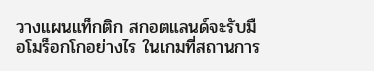วางแผนแท็กติก สกอตแลนด์จะรับมือโมร็อกโกอย่างไร ในเกมที่สถานการ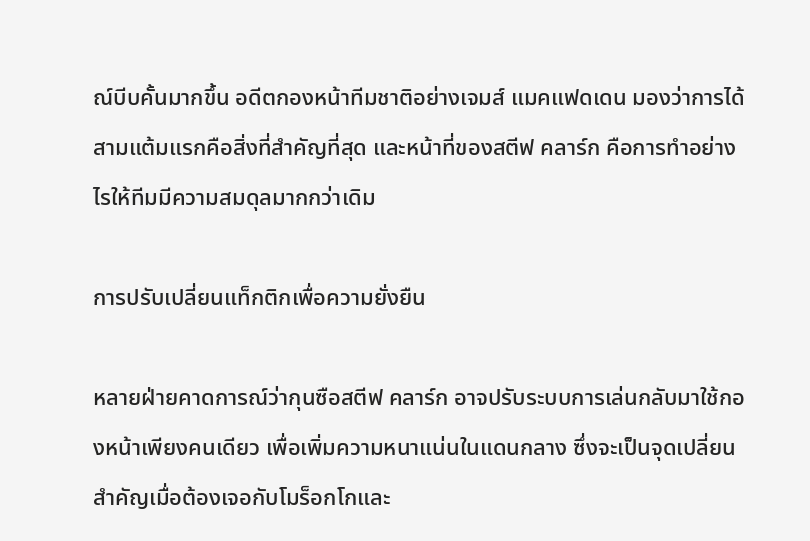ณ์บีบคั้นมากขึ้น อดีตกองหน้าทีมชาติอย่างเจมส์ แมคแฟดเดน มองว่าการได้สามแต้มแรกคือสิ่งที่สำคัญที่สุด และหน้าที่ของสตีฟ คลาร์ก คือการทำอย่างไรให้ทีมมีความสมดุลมากกว่าเดิม

การปรับเปลี่ยนแท็กติกเพื่อความยั่งยืน

หลายฝ่ายคาดการณ์ว่ากุนซือสตีฟ คลาร์ก อาจปรับระบบการเล่นกลับมาใช้กองหน้าเพียงคนเดียว เพื่อเพิ่มความหนาแน่นในแดนกลาง ซึ่งจะเป็นจุดเปลี่ยนสำคัญเมื่อต้องเจอกับโมร็อกโกและ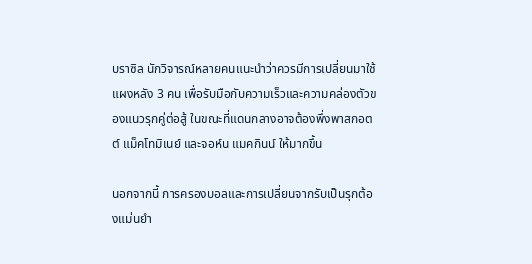บราซิล นักวิจารณ์หลายคนแนะนำว่าควรมีการเปลี่ยนมาใช้แผงหลัง 3 คน เพื่อรับมือกับความเร็วและความคล่องตัวของแนวรุกคู่ต่อสู้ ในขณะที่แดนกลางอาจต้องพึ่งพาสกอตต์ แม็คโทมิเนย์ และจอห์น แมคกินน์ ให้มากขึ้น

นอกจากนี้ การครองบอลและการเปลี่ยนจากรับเป็นรุกต้องแม่นยำ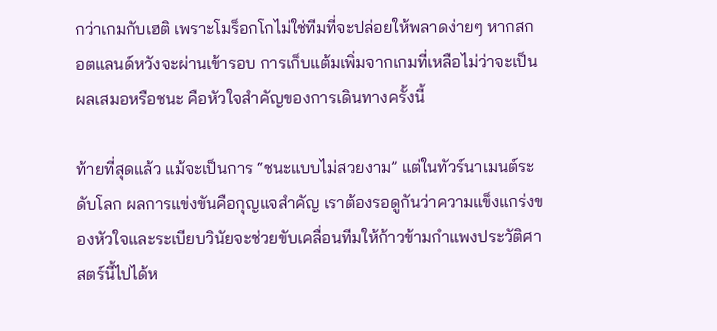กว่าเกมกับเฮติ เพราะโมร็อกโกไม่ใช่ทีมที่จะปล่อยให้พลาดง่ายๆ หากสกอตแลนด์หวังจะผ่านเข้ารอบ การเก็บแต้มเพิ่มจากเกมที่เหลือไม่ว่าจะเป็นผลเสมอหรือชนะ คือหัวใจสำคัญของการเดินทางครั้งนี้

ท้ายที่สุดแล้ว แม้จะเป็นการ “ชนะแบบไม่สวยงาม” แต่ในทัวร์นาเมนต์ระดับโลก ผลการแข่งขันคือกุญแจสำคัญ เราต้องรอดูกันว่าความแข็งแกร่งของหัวใจและระเบียบวินัยจะช่วยขับเคลื่อนทีมให้ก้าวข้ามกำแพงประวัติศาสตร์นี้ไปได้ห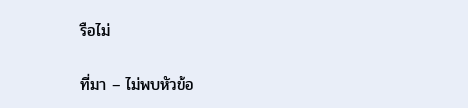รือไม่

ที่มา – ไม่พบหัวข้อ